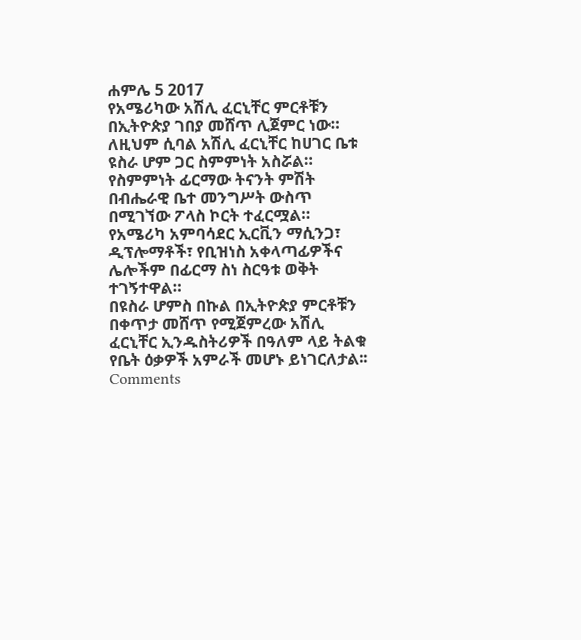ሐምሌ 5 2017
የአሜሪካው አሽሊ ፈርኒቸር ምርቶቹን በኢትዮጵያ ገበያ መሸጥ ሊጀምር ነው።
ለዚህም ሲባል አሽሊ ፈርኒቸር ከሀገር ቤቱ ዩስራ ሆም ጋር ስምምነት አስሯል።
የስምምነት ፊርማው ትናንት ምሽት በብሔራዊ ቤተ መንግሥት ውስጥ በሚገኘው ፖላስ ኮርት ተፈርሟል።
የአሜሪካ አምባሳደር ኢርቪን ማሲንጋ፣ ዲፕሎማቶች፣ የቢዝነስ አቀላጣፊዎችና ሌሎችም በፊርማ ስነ ስርዓቱ ወቅት ተገኝተዋል።
በዩስራ ሆምስ በኩል በኢትዮጵያ ምርቶቹን በቀጥታ መሸጥ የሚጀምረው አሽሊ ፈርኒቸር ኢንዱስትሪዎች በዓለም ላይ ትልቁ የቤት ዕቃዎች አምራች መሆኑ ይነገርለታል፡፡
Comments